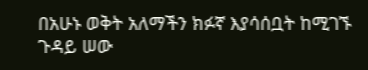በአሁኑ ወቅት አለማችን ክፉኛ እያሳሰቧት ከሚገኙ ጉዳይ ሠው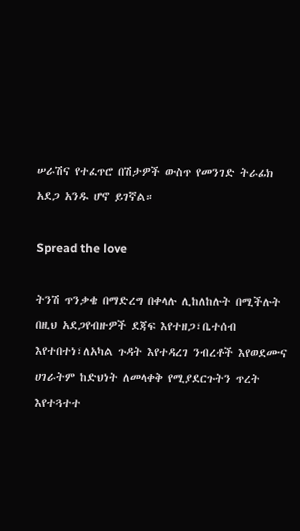ሠራሽና የተፈጥሮ በሽታዎች ውስጥ የመንገድ ትራፊክ አደጋ አንዱ ሆኖ ይገኛል።

Spread the love

ትንሽ ጥንቃቄ በማድረግ በቀላሉ ሊከለከሉት በሚችሉት በዚህ አደጋየብዙዎች ደጃፍ እየተዘጋ፣ቤተሰብ እየተበተነ፣ለአካል ጉዳት እየተዳረገ ንብረቶች እየወደሙና ሀገራትም ከድህነት ለመላቀቅ የሚያደርጉትን ጥረት እየተጓተተ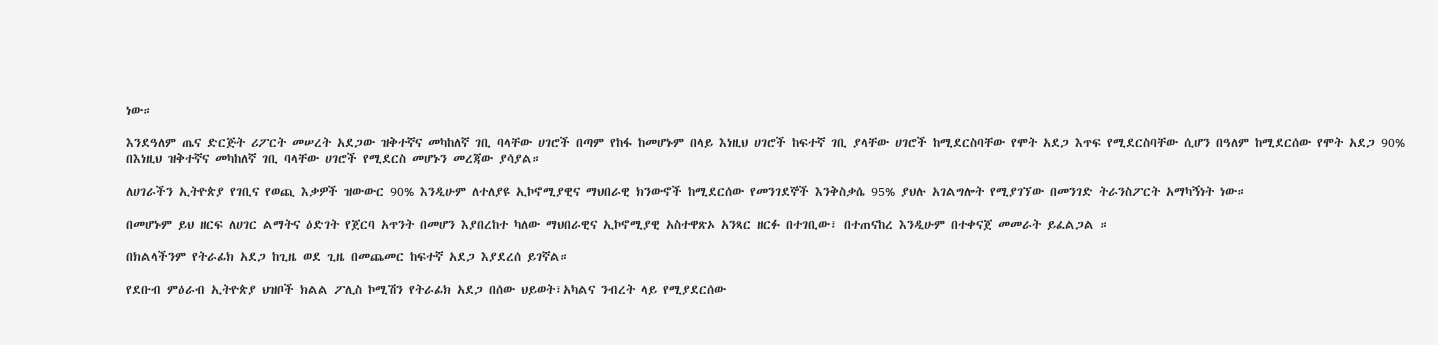ነው።

እንደዓለም ጤና ድርጅት ሪፖርት መሠረት አደጋው ዝቅተኛና መካከለኛ ገቢ ባላቸው ሀገሮች በጣም የከፋ ከመሆኑም በላይ እነዚህ ሀገሮች ከፍተኛ ገቢ ያላቸው ሀገሮች ከሚደርስባቸው የሞት አደጋ እጥፍ የሚደርስባቸው ሲሆን በዓለም ከሚደርሰው የሞት አደጋ 90% በእነዚህ ዝቅተኛና መካከለኛ ገቢ ባላቸው ሀገሮች የሚደርስ መሆኑን መረጃው ያሳያል።

ለሀገራችን ኢትዮጵያ የገቢና የወጪ እቃዎች ዝውውር 90% እንዲሁም ለተለያዩ ኢኮኖሚያዊና ማህበራዊ ክንውኖች ከሚደርሰው የመንገደኞች እንቅስቃሴ 95% ያህሉ አገልግሎት የሚያገኘው በመንገድ ትራንስፖርት አማካኝነት ነው።

በመሆኑም ይህ ዘርፍ ለሀገር ልማትና ዕድገት የጀርባ አጥንት በመሆን እያበረከተ ካለው ማህበራዊና ኢኮኖሚያዊ አስተዋጽኦ አንጻር ዘርፉ በተገቢው፣ በተጠናከረ እንዲሁም በተቀናጀ መመራት ይፈልጋል ።

በክልላችንም የትራፊክ አደጋ ከጊዜ ወደ ጊዜ በመጨመር ከፍተኛ አደጋ እያደረሰ ይገኛል።

የደቡብ ምዕራብ ኢትዮጵያ ህዝቦች ክልል ፖሊስ ኮሚሽን የትራፊክ አደጋ በሰው ህይወት፣አካልና ንብረት ላይ የሚያደርሰው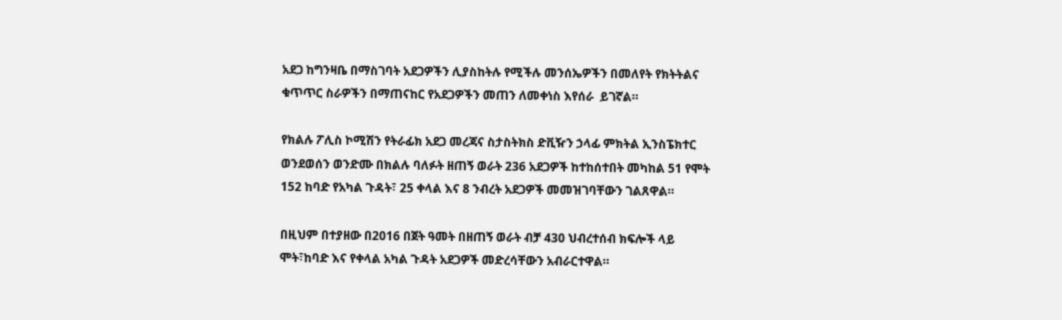አደጋ ከግንዛቤ በማስገባት አደጋዎችን ሊያስከትሉ የሚችሉ መንሰኤዎችን በመለየት የክትትልና ቁጥጥር ስራዎችን በማጠናከር የአደጋዎችን መጠን ለመቀነስ እየሰራ  ይገኛል።

የክልሉ ፖሊስ ኮሚሽን የትራፊክ አደጋ መረጃና ስታስትክስ ድቪዥን ኃላፊ ምክትል ኢንስፔክተር ወንደወሰን ወንድሙ በክልሉ ባለፉት ዘጠኝ ወራት 236 አደጋዎች ከተከሰተበት መካከል 51 የሞት 152 ከባድ የአካል ጉዳት፣ 25 ቀላል እና 8 ንብረት አደጋዎች መመዝገባቸውን ገልጸዋል።

በዚህም በተያዘው በ2016 በጀት ዓመት በዘጠኝ ወራት ብቻ 430 ህብረተሰብ ክፍሎች ላይ ሞት፣ከባድ እና የቀላል አካል ጉዳት አደጋዎች መድረሳቸውን አብራርተዋል።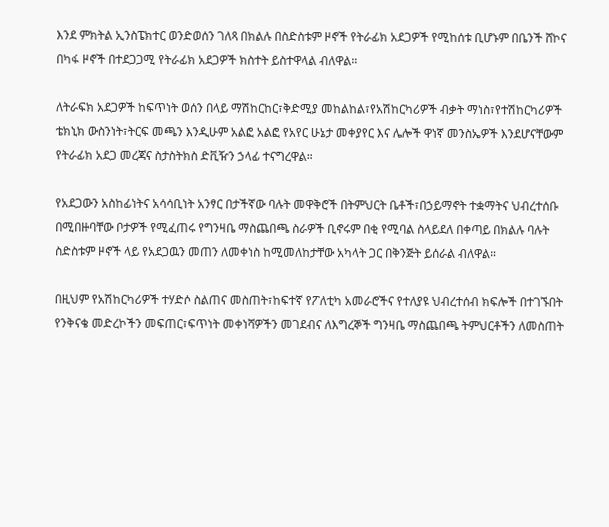እንደ ምክትል ኢንስፔክተር ወንድወሰን ገለጻ በክልሉ በስድስቱም ዞኖች የትራፊክ አደጋዎች የሚከሰቱ ቢሆኑም በቤንች ሸኮና በካፋ ዞኖች በተደጋጋሚ የትራፊክ አደጋዎች ክስተት ይስተዋላል ብለዋል።

ለትራፍክ አደጋዎች ከፍጥነት ወሰን በላይ ማሽከርከር፣ቅድሚያ መከልከል፣የአሽከርካሪዎች ብቃት ማነስ፣የተሽከርካሪዎች ቴክኒክ ውስንነት፣ትርፍ መጫን እንዲሁም አልፎ አልፎ የአየር ሁኔታ መቀያየር እና ሌሎች ዋነኛ መንስኤዎች እንደሆናቸውም የትራፊክ አደጋ መረጃና ስታስትክስ ድቪዥን ኃላፊ ተናግረዋል።

የአደጋውን አስከፊነትና አሳሳቢነት አንፃር በታችኛው ባሉት መዋቅሮች በትምህርት ቤቶች፣በኃይማኖት ተቋማትና ህብረተሰቡ በሚበዙባቸው ቦታዎች የሚፈጠሩ የግንዛቤ ማስጨበጫ ስራዎች ቢኖሩም በቂ የሚባል ስላይደለ በቀጣይ በክልሉ ባሉት ስድስቱም ዞኖች ላይ የአደጋዉን መጠን ለመቀነስ ከሚመለከታቸው አካላት ጋር በቅንጅት ይሰራል ብለዋል።

በዚህም የአሽከርካሪዎች ተሃድሶ ስልጠና መስጠት፣ከፍተኛ የፖለቲካ አመራሮችና የተለያዩ ህብረተሰብ ክፍሎች በተገኙበት የንቅናቄ መድረኮችን መፍጠር፣ፍጥነት መቀነሻዎችን መገደብና ለእግረኞች ግንዛቤ ማስጨበጫ ትምህርቶችን ለመስጠት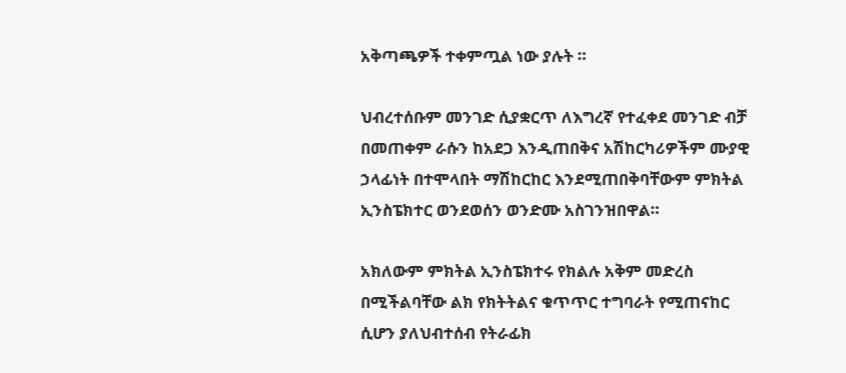አቅጣጫዎች ተቀምጧል ነው ያሉት ።

ህብረተሰቡም መንገድ ሲያቋርጥ ለእግረኛ የተፈቀደ መንገድ ብቻ በመጠቀም ራሱን ከአደጋ እንዲጠበቅና አሽከርካሪዎችም ሙያዊ ኃላፊነት በተሞላበት ማሽከርከር እንደሚጠበቅባቸውም ምክትል ኢንስፔክተር ወንደወሰን ወንድሙ አስገንዝበዋል።

አክለውም ምክትል ኢንስፔክተሩ የክልሉ አቅም መድረስ በሚችልባቸው ልክ የክትትልና ቁጥጥር ተግባራት የሚጠናከር ሲሆን ያለህብተሰብ የትራፊክ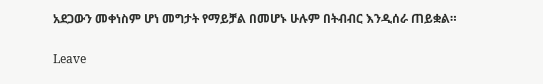አደጋውን መቀነስም ሆነ መግታት የማይቻል በመሆኑ ሁሉም በትብብር እንዲሰራ ጠይቋል።

Leave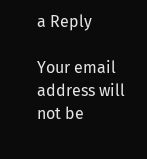a Reply

Your email address will not be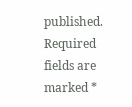published. Required fields are marked *